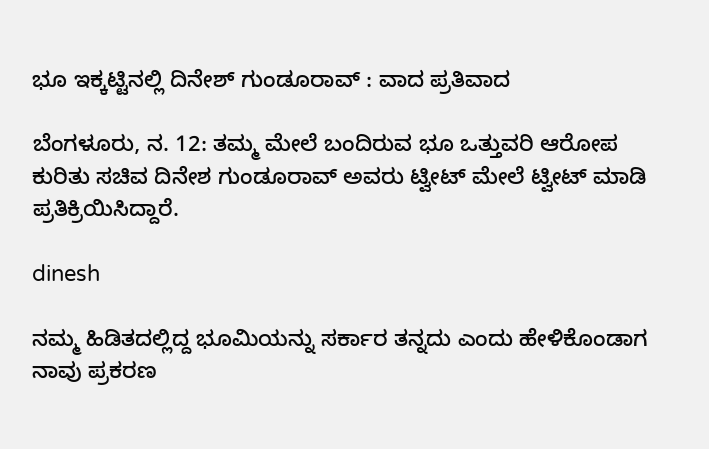ಭೂ ಇಕ್ಕಟ್ಟಿನಲ್ಲಿ ದಿನೇಶ್ ಗುಂಡೂರಾವ್ : ವಾದ ಪ್ರತಿವಾದ

ಬೆಂಗಳೂರು, ನ. 12: ತಮ್ಮ ಮೇಲೆ ಬಂದಿರುವ ಭೂ ಒತ್ತುವರಿ ಆರೋಪ ಕುರಿತು ಸಚಿವ ದಿನೇಶ ಗುಂಡೂರಾವ್ ಅವರು ಟ್ವೀಟ್ ಮೇಲೆ ಟ್ವೀಟ್ ಮಾಡಿ ಪ್ರತಿಕ್ರಿಯಿಸಿದ್ದಾರೆ.

dinesh

ನಮ್ಮ ಹಿಡಿತದಲ್ಲಿದ್ದ ಭೂಮಿಯನ್ನು ಸರ್ಕಾರ ತನ್ನದು ಎಂದು ಹೇಳಿಕೊಂಡಾಗ ನಾವು ಪ್ರಕರಣ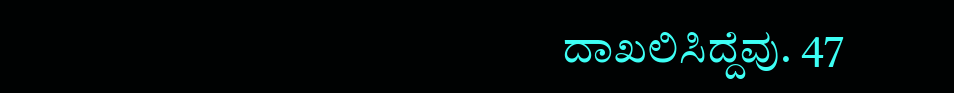ದಾಖಲಿಸಿದ್ದೆವು. 47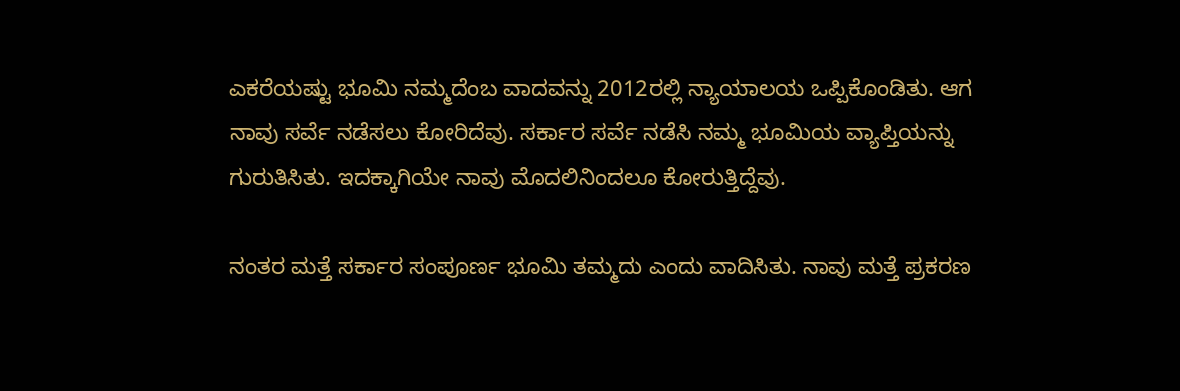ಎಕರೆಯಷ್ಟು ಭೂಮಿ ನಮ್ಮದೆಂಬ ವಾದವನ್ನು 2012ರಲ್ಲಿ ನ್ಯಾಯಾಲಯ ಒಪ್ಪಿಕೊಂಡಿತು. ಆಗ ನಾವು ಸರ್ವೆ ನಡೆಸಲು ಕೋರಿದೆವು. ಸರ್ಕಾರ ಸರ್ವೆ ನಡೆಸಿ ನಮ್ಮ ಭೂಮಿಯ ವ್ಯಾಪ್ತಿಯನ್ನು ಗುರುತಿಸಿತು. ಇದಕ್ಕಾಗಿಯೇ ನಾವು ಮೊದಲಿನಿಂದಲೂ ಕೋರುತ್ತಿದ್ದೆವು.

ನಂತರ ಮತ್ತೆ ಸರ್ಕಾರ ಸಂಪೂರ್ಣ ಭೂಮಿ ತಮ್ಮದು ಎಂದು ವಾದಿಸಿತು. ನಾವು ಮತ್ತೆ ಪ್ರಕರಣ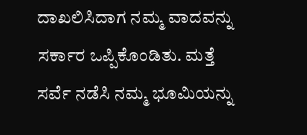ದಾಖಲಿಸಿದಾಗ ನಮ್ಮ ವಾದವನ್ನು ಸರ್ಕಾರ ಒಪ್ಪಿಕೊಂಡಿತು. ಮತ್ತೆ ಸರ್ವೆ ನಡೆಸಿ ನಮ್ಮ ಭೂಮಿಯನ್ನು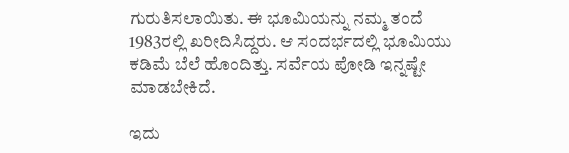ಗುರುತಿಸಲಾಯಿತು. ಈ ಭೂಮಿಯನ್ನು ನಮ್ಮ ತಂದೆ 1983ರಲ್ಲಿ ಖರೀದಿಸಿದ್ದರು. ಆ ಸಂದರ್ಭದಲ್ಲಿ ಭೂಮಿಯು ಕಡಿಮೆ ಬೆಲೆ ಹೊಂದಿತ್ತು. ಸರ್ವೆಯ ಪೋಡಿ ಇನ್ನಷ್ಟೇ ಮಾಡಬೇಕಿದೆ.

ಇದು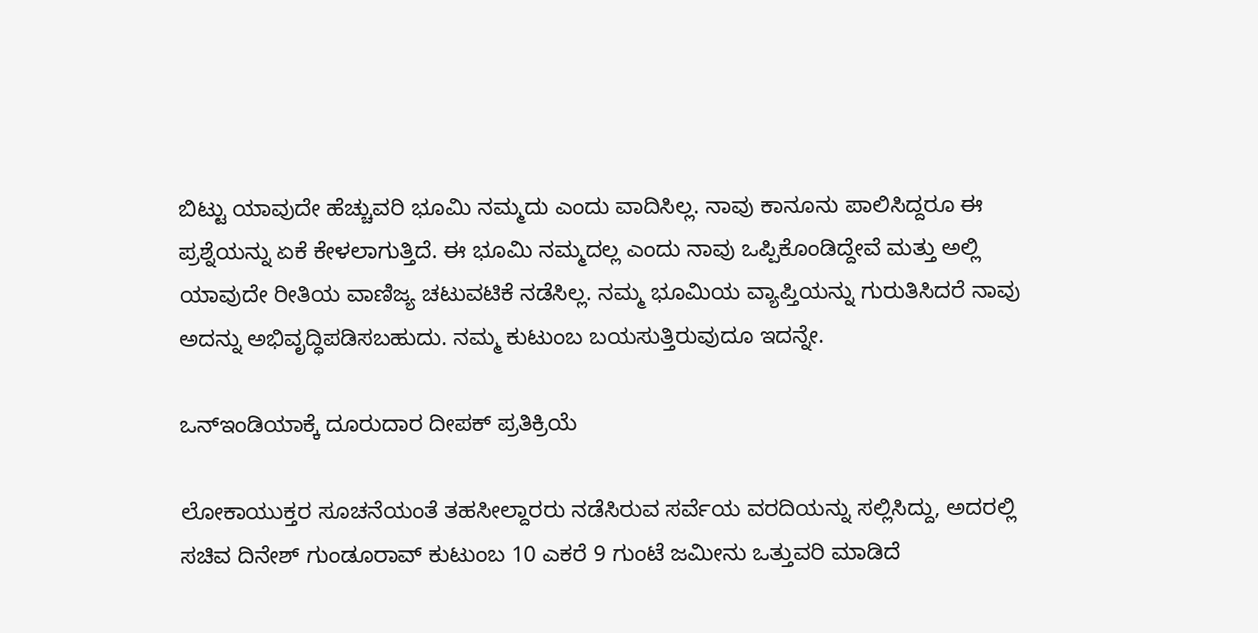ಬಿಟ್ಟು ಯಾವುದೇ ಹೆಚ್ಚುವರಿ ಭೂಮಿ ನಮ್ಮದು ಎಂದು ವಾದಿಸಿಲ್ಲ. ನಾವು ಕಾನೂನು ಪಾಲಿಸಿದ್ದರೂ ಈ ಪ್ರಶ್ನೆಯನ್ನು ಏಕೆ ಕೇಳಲಾಗುತ್ತಿದೆ. ಈ ಭೂಮಿ ನಮ್ಮದಲ್ಲ ಎಂದು ನಾವು ಒಪ್ಪಿಕೊಂಡಿದ್ದೇವೆ ಮತ್ತು ಅಲ್ಲಿ ಯಾವುದೇ ರೀತಿಯ ವಾಣಿಜ್ಯ ಚಟುವಟಿಕೆ ನಡೆಸಿಲ್ಲ. ನಮ್ಮ ಭೂಮಿಯ ವ್ಯಾಪ್ತಿಯನ್ನು ಗುರುತಿಸಿದರೆ ನಾವು ಅದನ್ನು ಅಭಿವೃದ್ಧಿಪಡಿಸಬಹುದು. ನಮ್ಮ ಕುಟುಂಬ ಬಯಸುತ್ತಿರುವುದೂ ಇದನ್ನೇ.

ಒನ್ಇಂಡಿಯಾಕ್ಕೆ ದೂರುದಾರ ದೀಪಕ್ ಪ್ರತಿಕ್ರಿಯೆ

ಲೋಕಾಯುಕ್ತರ ಸೂಚನೆಯಂತೆ ತಹಸೀಲ್ದಾರರು ನಡೆಸಿರುವ ಸರ್ವೆಯ ವರದಿಯನ್ನು ಸಲ್ಲಿಸಿದ್ದು, ಅದರಲ್ಲಿ ಸಚಿವ ದಿನೇಶ್ ಗುಂಡೂರಾವ್ ಕುಟುಂಬ 10 ಎಕರೆ 9 ಗುಂಟೆ ಜಮೀನು ಒತ್ತುವರಿ ಮಾಡಿದೆ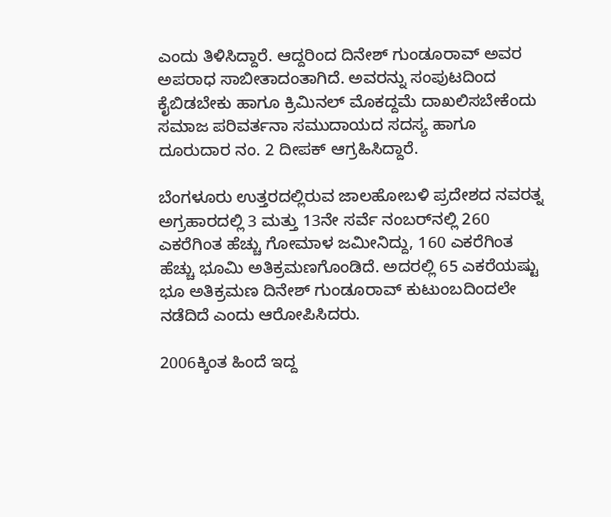ಎಂದು ತಿಳಿಸಿದ್ದಾರೆ. ಆದ್ದರಿಂದ ದಿನೇಶ್ ಗುಂಡೂರಾವ್ ಅವರ ಅಪರಾಧ ಸಾಬೀತಾದಂತಾಗಿದೆ. ಅವರನ್ನು ಸಂಪುಟದಿಂದ ಕೈಬಿಡಬೇಕು ಹಾಗೂ ಕ್ರಿಮಿನಲ್ ಮೊಕದ್ದಮೆ ದಾಖಲಿಸಬೇಕೆಂದು ಸಮಾಜ ಪರಿವರ್ತನಾ ಸಮುದಾಯದ ಸದಸ್ಯ ಹಾಗೂ ದೂರುದಾರ ನಂ. 2 ದೀಪಕ್ ಆಗ್ರಹಿಸಿದ್ದಾರೆ.

ಬೆಂಗಳೂರು ಉತ್ತರದಲ್ಲಿರುವ ಜಾಲಹೋಬಳಿ ಪ್ರದೇಶದ ನವರತ್ನ ಅಗ್ರಹಾರದಲ್ಲಿ 3 ಮತ್ತು 13ನೇ ಸರ್ವೆ ನಂಬರ್‌ನಲ್ಲಿ 260 ಎಕರೆಗಿಂತ ಹೆಚ್ಚು ಗೋಮಾಳ ಜಮೀನಿದ್ದು, 160 ಎಕರೆಗಿಂತ ಹೆಚ್ಚು ಭೂಮಿ ಅತಿಕ್ರಮಣಗೊಂಡಿದೆ. ಅದರಲ್ಲಿ 65 ಎಕರೆಯಷ್ಟು ಭೂ ಅತಿಕ್ರಮಣ ದಿನೇಶ್ ಗುಂಡೂರಾವ್ ಕುಟುಂಬದಿಂದಲೇ ನಡೆದಿದೆ ಎಂದು ಆರೋಪಿಸಿದರು.

2006ಕ್ಕಿಂತ ಹಿಂದೆ ಇದ್ದ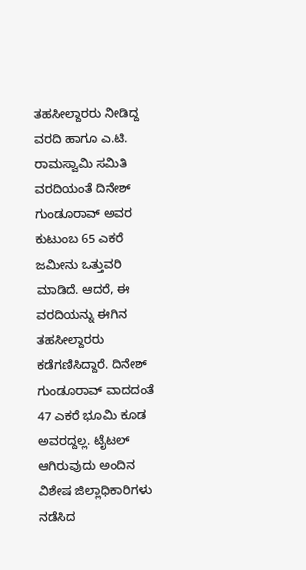ತಹಸೀಲ್ದಾರರು ನೀಡಿದ್ದ ವರದಿ ಹಾಗೂ ಎ.ಟಿ. ರಾಮಸ್ವಾಮಿ ಸಮಿತಿ ವರದಿಯಂತೆ ದಿನೇಶ್ ಗುಂಡೂರಾವ್ ಅವರ ಕುಟುಂಬ 65 ಎಕರೆ ಜಮೀನು ಒತ್ತುವರಿ ಮಾಡಿದೆ. ಆದರೆ, ಈ ವರದಿಯನ್ನು ಈಗಿನ ತಹಸೀಲ್ದಾರರು ಕಡೆಗಣಿಸಿದ್ದಾರೆ. ದಿನೇಶ್ ಗುಂಡೂರಾವ್ ವಾದದಂತೆ 47 ಎಕರೆ ಭೂಮಿ ಕೂಡ ಅವರದ್ದಲ್ಲ. ಟೈಟಲ್ ಆಗಿರುವುದು ಅಂದಿನ ವಿಶೇಷ ಜಿಲ್ಲಾಧಿಕಾರಿಗಳು ನಡೆಸಿದ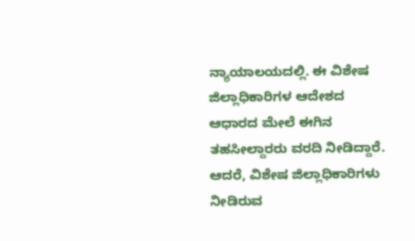ನ್ಯಾಯಾಲಯದಲ್ಲಿ. ಈ ವಿಶೇಷ ಜಿಲ್ಲಾಧಿಕಾರಿಗಳ ಆದೇಶದ ಆಧಾರದ ಮೇಲೆ ಈಗಿನ ತಹಸೀಲ್ದಾರರು ವರದಿ ನೀಡಿದ್ದಾರೆ. ಆದರೆ, ವಿಶೇಷ ಜಿಲ್ಲಾಧಿಕಾರಿಗಳು ನೀಡಿರುವ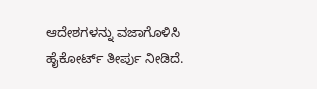ಆದೇಶಗಳನ್ನು ವಜಾಗೊಳಿಸಿ ಹೈಕೋರ್ಟ್ ತೀರ್ಪು ನೀಡಿದೆ.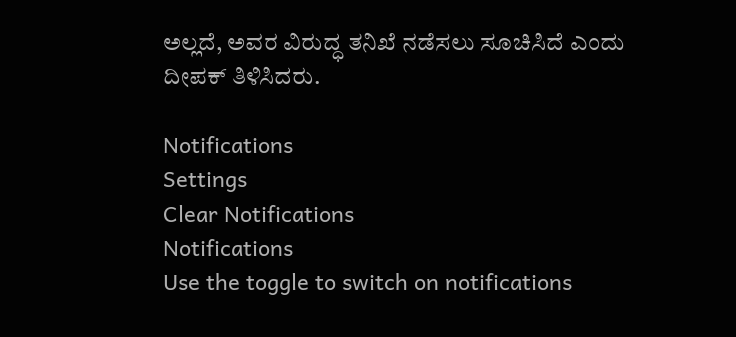ಅಲ್ಲದೆ, ಅವರ ವಿರುದ್ಧ ತನಿಖೆ ನಡೆಸಲು ಸೂಚಿಸಿದೆ ಎಂದು ದೀಪಕ್ ತಿಳಿಸಿದರು.

Notifications
Settings
Clear Notifications
Notifications
Use the toggle to switch on notifications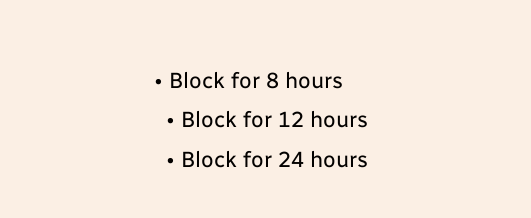• Block for 8 hours
  • Block for 12 hours
  • Block for 24 hours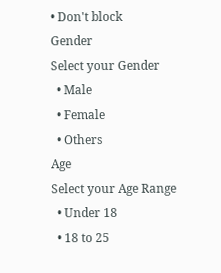• Don't block
Gender
Select your Gender
  • Male
  • Female
  • Others
Age
Select your Age Range
  • Under 18
  • 18 to 25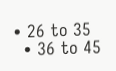• 26 to 35
  • 36 to 45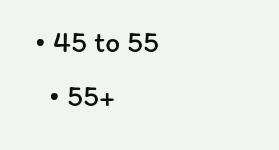• 45 to 55
  • 55+